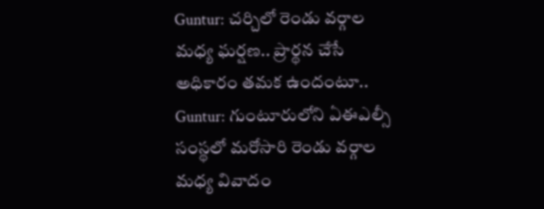Guntur: చర్చిలో రెండు వర్గాల మధ్య ఘర్షణ.. ప్రార్థన చేసే అధికారం తమక ఉందంటూ..
Guntur: గుంటూరులోని ఏఈఎల్సీ సంస్థలో మరోసారి రెండు వర్గాల మధ్య వివాదం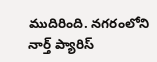ముదిరింది. నగరంలోని నార్త్ ప్యారిస్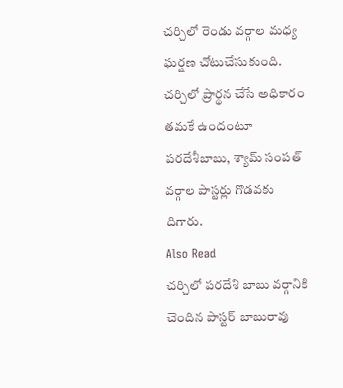చర్చిలో రెండు వర్గాల మధ్య ఘర్షణ చోటుచేసుకుంది. చర్చిలో ప్రార్థన చేసే అధికారం తమకే ఉందంటూ పరదేశీబాబు, శ్యామ్ సంపత్ వర్గాల పాస్టర్లు గొడవకు దిగారు.
Also Read
చర్చిలో పరదేశి బాబు వర్గానికి చెందిన పాస్టర్ బాబురావు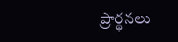ప్రార్థనలు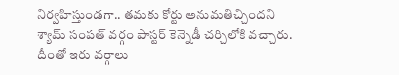నిర్వహిస్తుండగా.. తమకు కోర్టు అనుమతిచ్చిందని శ్యామ్ సంపత్ వర్గం పాస్టర్ కెన్నెడీ చర్చిలోకి వచ్చారు. దీంతో ఇరు వర్గాలు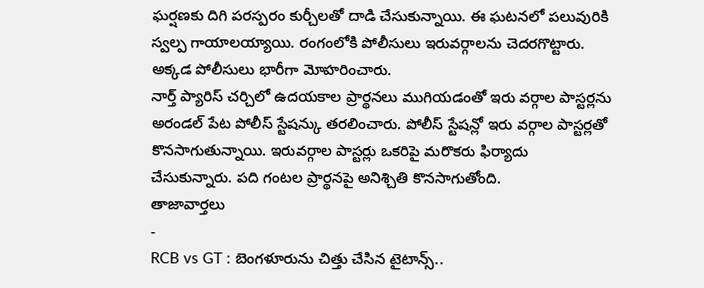ఘర్షణకు దిగి పరస్పరం కుర్చీలతో దాడి చేసుకున్నాయి. ఈ ఘటనలో పలువురికి స్వల్ప గాయాలయ్యాయి. రంగంలోకి పోలీసులు ఇరువర్గాలను చెదరగొట్టారు. అక్కడ పోలీసులు భారీగా మోహరించారు.
నార్త్ ప్యారిస్ చర్చిలో ఉదయకాల ప్రార్థనలు ముగియడంతో ఇరు వర్గాల పాస్టర్లను అరండల్ పేట పోలీస్ స్టేషన్కు తరలించారు. పోలీస్ స్టేషన్లో ఇరు వర్గాల పాస్టర్లతో కొనసాగుతున్నాయి. ఇరువర్గాల పాస్టర్లు ఒకరిపై మరొకరు ఫిర్యాదు చేసుకున్నారు. పది గంటల ప్రార్థనపై అనిశ్చితి కొనసాగుతోంది.
తాజావార్తలు
-
RCB vs GT : బెంగళూరును చిత్తు చేసిన టైటాన్స్..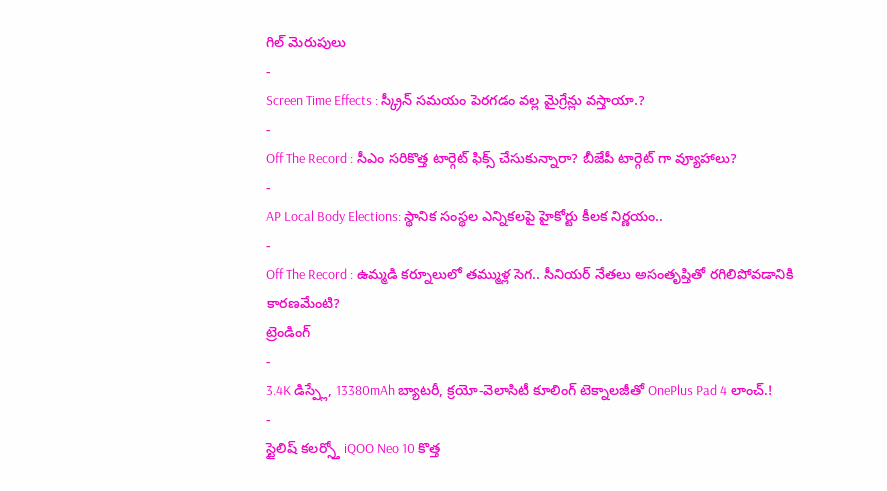గిల్ మెరుపులు
-
Screen Time Effects : స్క్రీన్ సమయం పెరగడం వల్ల మైగ్రేన్లు వస్తాయా.?
-
Off The Record : సీఎం సరికొత్త టార్గెట్ ఫిక్స్ చేసుకున్నారా? బీజేపీ టార్గెట్ గా వ్యూహాలు?
-
AP Local Body Elections: స్థానిక సంస్థల ఎన్నికలపై హైకోర్టు కీలక నిర్ణయం..
-
Off The Record : ఉమ్మడి కర్నూలులో తమ్ముళ్ల సెగ.. సీనియర్ నేతలు అసంతృప్తితో రగిలిపోవడానికి కారణమేంటి?
ట్రెండింగ్
-
3.4K డిస్ప్లే, 13380mAh బ్యాటరీ, క్రయో-వెలాసిటీ కూలింగ్ టెక్నాలజీతో OnePlus Pad 4 లాంచ్.!
-
స్టైలిష్ కలర్స్తో iQOO Neo 10 కొత్త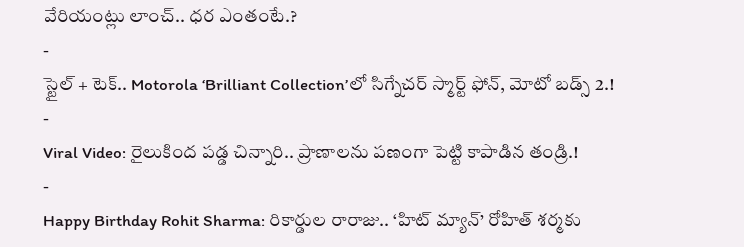వేరియంట్లు లాంచ్.. ధర ఎంతంటే.?
-
స్టైల్ + టెక్.. Motorola ‘Brilliant Collection’లో సిగ్నేచర్ స్మార్ట్ ఫోన్, మోటో బడ్స్ 2.!
-
Viral Video: రైలుకింద పడ్డ చిన్నారి.. ప్రాణాలను పణంగా పెట్టి కాపాడిన తండ్రి.!
-
Happy Birthday Rohit Sharma: రికార్డుల రారాజు.. ‘హిట్ మ్యాన్’ రోహిత్ శర్మకు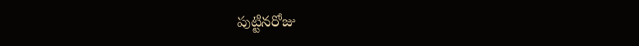పుట్టినరోజు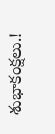శుభాకంక్షలు.!